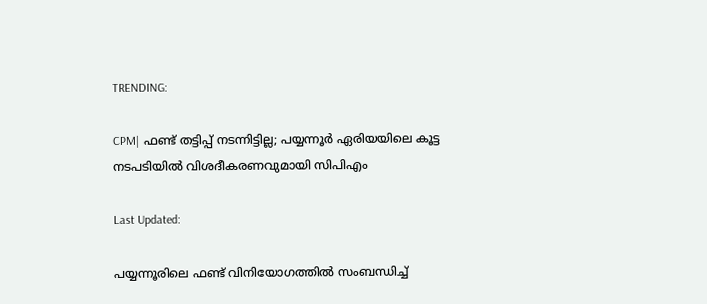TRENDING:

CPM| ഫണ്ട് തട്ടിപ്പ് നടന്നിട്ടില്ല; പയ്യന്നൂർ ഏരിയയിലെ കൂട്ട നടപടിയിൽ വിശദീകരണവുമായി സിപിഎം

Last Updated:

പയ്യന്നൂരിലെ ഫണ്ട് വിനിയോഗത്തിൽ സംബന്ധിച്ച്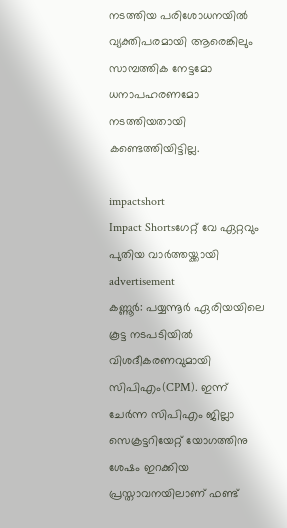നടത്തിയ പരിശോധനയിൽ വ്യക്തിപരമായി ആരെങ്കിലും സാമ്പത്തിക നേട്ടമോ ധനാപഹരണമോ നടത്തിയതായി കണ്ടെത്തിയിട്ടില്ല.

impactshort
Impact Shortsഗേറ്റ് വേ ഏറ്റവും പുതിയ വാർത്തയ്ക്കായി
advertisement
കണ്ണൂർ: പയ്യന്നൂർ ഏരിയയിലെ കൂട്ട നടപടിയിൽ വിശദീകരണവുമായി സിപിഎം(CPM). ഇന്ന് ചേർന്ന സിപിഎം ജില്ലാ സെക്രട്ടറിയേറ്റ് യോഗത്തിനു ശേഷം ഇറക്കിയ പ്രസ്താവനയിലാണ് ഫണ്ട്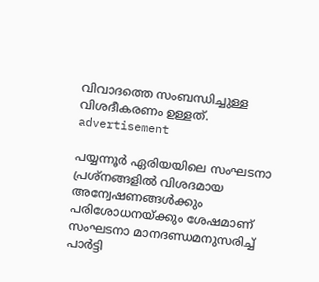വിവാദത്തെ സംബന്ധിച്ചുള്ള വിശദീകരണം ഉള്ളത്.
advertisement

പയ്യന്നൂര്‍ ഏരിയയിലെ സംഘടനാ പ്രശ്നങ്ങളില്‍ വിശദമായ അന്വേഷണങ്ങള്‍ക്കും പരിശോധനയ്ക്കും ശേഷമാണ് സംഘടനാ മാനദണ്ഡമനുസരിച്ച് പാര്‍ട്ടി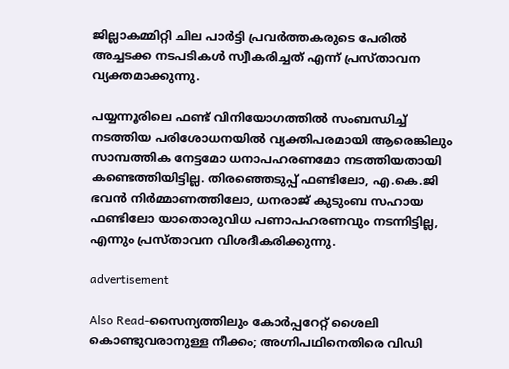ജില്ലാകമ്മിറ്റി ചില പാര്‍ട്ടി പ്രവര്‍ത്തകരുടെ പേരില്‍ അച്ചടക്ക നടപടികള്‍ സ്വീകരിച്ചത് എന്ന് പ്രസ്താവന വ്യക്തമാക്കുന്നു.

പയ്യന്നൂരിലെ ഫണ്ട് വിനിയോഗത്തിൽ സംബന്ധിച്ച് നടത്തിയ പരിശോധനയിൽ വ്യക്തിപരമായി ആരെങ്കിലും സാമ്പത്തിക നേട്ടമോ ധനാപഹരണമോ നടത്തിയതായി കണ്ടെത്തിയിട്ടില്ല. തിരഞ്ഞെടുപ്പ് ഫണ്ടിലോ, എ.കെ.ജി ഭവന്‍ നിര്‍മ്മാണത്തിലോ, ധനരാജ് കുടുംബ സഹായ ഫണ്ടിലോ യാതൊരുവിധ പണാപഹരണവും നടന്നിട്ടില്ല, എന്നും പ്രസ്താവന വിശദീകരിക്കുന്നു.

advertisement

Also Read-സൈന്യത്തിലും കോർപ്പറേറ്റ് ശൈലി കൊണ്ടുവരാനുള്ള നീക്കം; അഗ്നിപഥിനെതിരെ വിഡി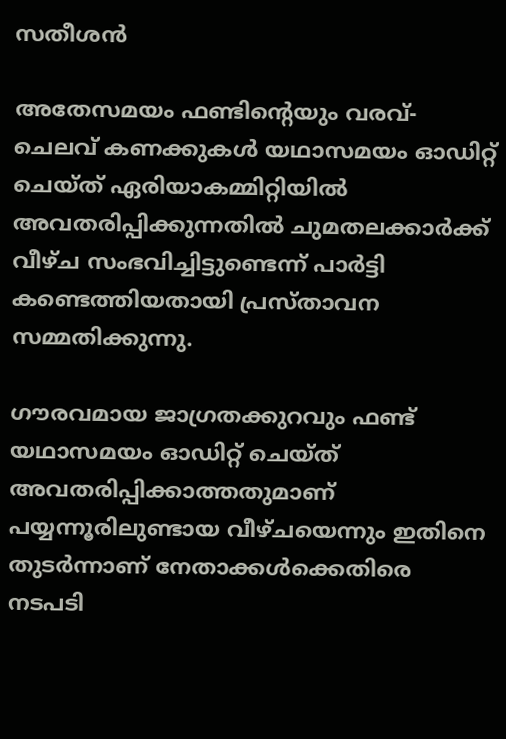സതീശൻ

അതേസമയം ഫണ്ടിന്‍റെയും വരവ്-ചെലവ് കണക്കുകള്‍ യഥാസമയം ഓഡിറ്റ് ചെയ്ത് ഏരിയാകമ്മിറ്റിയില്‍ അവതരിപ്പിക്കുന്നതില്‍ ചുമതലക്കാര്‍ക്ക് വീഴ്ച സംഭവിച്ചിട്ടുണ്ടെന്ന് പാര്‍ട്ടി കണ്ടെത്തിയതായി പ്രസ്താവന സമ്മതിക്കുന്നു.

ഗൗരവമായ ജാഗ്രതക്കുറവും ഫണ്ട് യഥാസമയം ഓഡിറ്റ് ചെയ്ത് അവതരിപ്പിക്കാത്തതുമാണ് പയ്യന്നൂരിലുണ്ടായ വീഴ്ചയെന്നും ഇതിനെ തുടർന്നാണ് നേതാക്കൾക്കെതിരെ നടപടി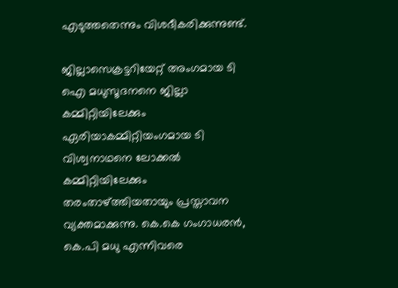എടുത്തതെന്നും വിശദീകരിക്കുന്നുണ്ട്.

ജില്ലാസെക്രട്ടറിയേറ്റ് അംഗമായ ടി ഐ മധുസൂദനനെ ജില്ലാ കമ്മിറ്റിയിലേക്കും ഏരിയാകമ്മിറ്റിയംഗമായ ടി വിശ്വനാഥനെ ലോക്കല്‍ കമ്മിറ്റിയിലേക്കും തരംതാഴ്ത്തിയതായും പ്രസ്താവന വ്യക്തമാക്കുന്നു. കെ.കെ ഗംഗാധരന്‍, കെ.പി മധു എന്നിവരെ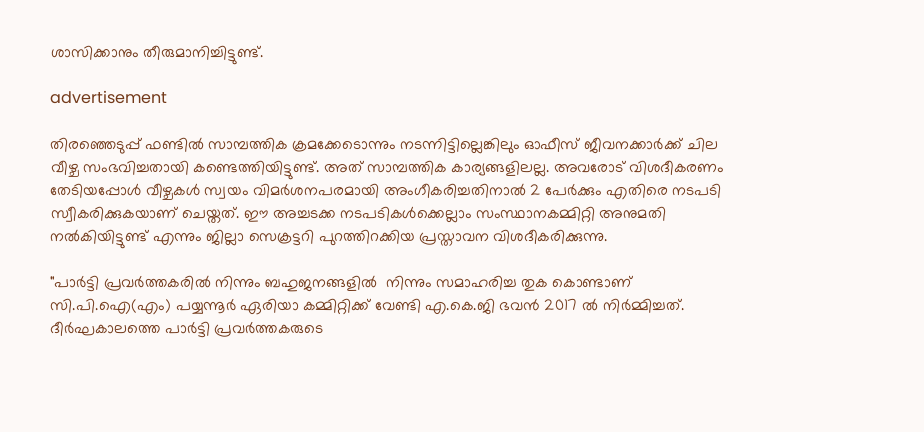ശാസിക്കാനും തീരുമാനിച്ചിട്ടുണ്ട്.

advertisement

തിരഞ്ഞെടുപ്പ് ഫണ്ടില്‍ സാമ്പത്തിക ക്രമക്കേടൊന്നും നടന്നിട്ടില്ലെങ്കിലും ഓഫീസ് ജീവനക്കാര്‍ക്ക് ചില വീഴ്ച സംഭവിച്ചതായി കണ്ടെത്തിയിട്ടുണ്ട്. അത് സാമ്പത്തിക കാര്യങ്ങളിലല്ല. അവരോട് വിശദീകരണം തേടിയപ്പോള്‍ വീഴ്ചകള്‍ സ്വയം വിമര്‍ശനപരമായി അംഗീകരിച്ചതിനാല്‍ 2 പേർക്കും എതിരെ നടപടി സ്വീകരിക്കുകയാണ് ചെയ്തത്. ഈ അച്ചടക്ക നടപടികള്‍ക്കെല്ലാം സംസ്ഥാനകമ്മിറ്റി അനുമതി നല്‍കിയിട്ടുണ്ട് എന്നും ജില്ലാ സെക്രട്ടറി പുറത്തിറക്കിയ പ്രസ്താവന വിശദീകരിക്കുന്നു.

"പാര്‍ട്ടി പ്രവര്‍ത്തകരില്‍ നിന്നും ബഹുജനങ്ങളില്‍  നിന്നും സമാഹരിച്ച തുക കൊണ്ടാണ് സി.പി.ഐ(എം) പയ്യന്നൂര്‍ ഏരിയാ കമ്മിറ്റിക്ക് വേണ്ടി എ.കെ.ജി ഭവന്‍ 2017 ല്‍ നിര്‍മ്മിച്ചത്. ദീര്‍ഘകാലത്തെ പാര്‍ട്ടി പ്രവര്‍ത്തകരുടെ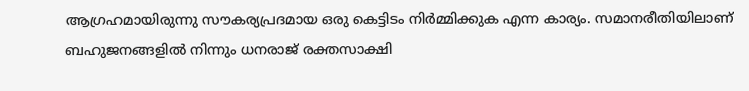ആഗ്രഹമായിരുന്നു സൗകര്യപ്രദമായ ഒരു കെട്ടിടം നിര്‍മ്മിക്കുക എന്ന കാര്യം. സമാനരീതിയിലാണ് ബഹുജനങ്ങളില്‍ നിന്നും ധനരാജ് രക്തസാക്ഷി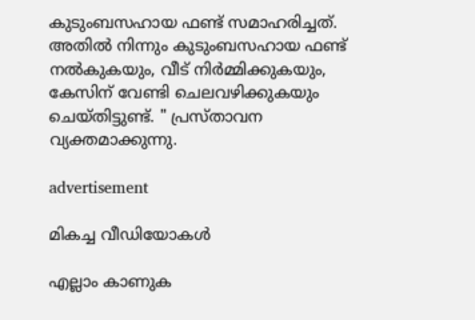കുടുംബസഹായ ഫണ്ട് സമാഹരിച്ചത്. അതില്‍ നിന്നും കുടുംബസഹായ ഫണ്ട് നല്‍കുകയും, വീട് നിര്‍മ്മിക്കുകയും, കേസിന് വേണ്ടി ചെലവഴിക്കുകയും ചെയ്തിട്ടുണ്ട്. " പ്രസ്താവന വ്യക്തമാക്കുന്നു.

advertisement

മികച്ച വീഡിയോകൾ

എല്ലാം കാണുക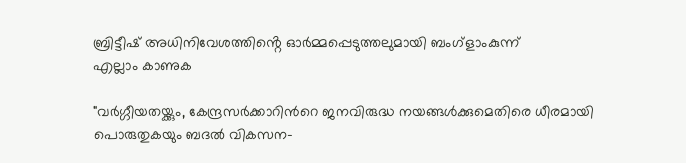ബ്രിട്ടീഷ് അധിനിവേശത്തിൻ്റെ ഓർമ്മപ്പെടുത്തലുമായി ബംഗ്ളാംകുന്ന്
എല്ലാം കാണുക

"വര്‍ഗ്ഗീയതയ്ക്കും, കേന്ദ്രസര്‍ക്കാറിന്‍റെ ജനവിരുദ്ധ നയങ്ങള്‍ക്കുമെതിരെ ധീരമായി പൊരുതുകയും ബദല്‍ വികസന-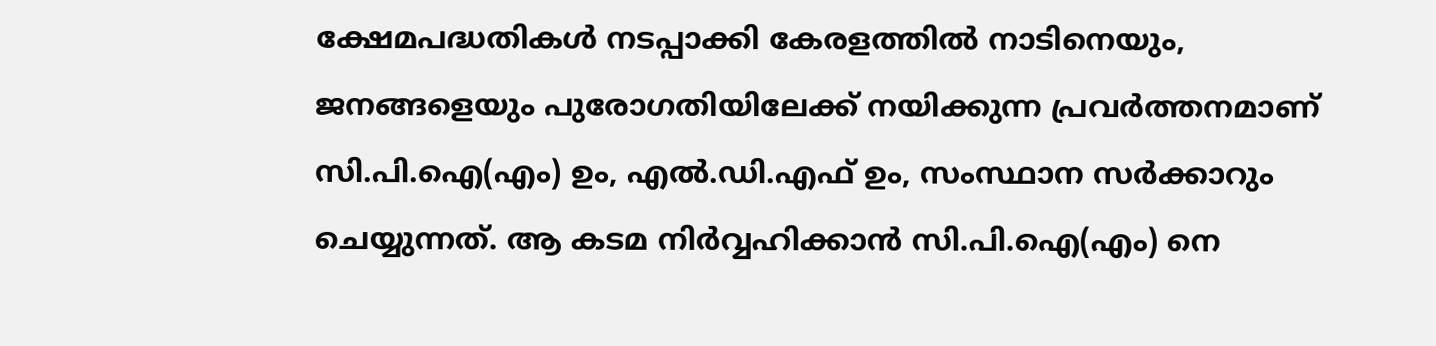ക്ഷേമപദ്ധതികള്‍ നടപ്പാക്കി കേരളത്തില്‍ നാടിനെയും, ജനങ്ങളെയും പുരോഗതിയിലേക്ക് നയിക്കുന്ന പ്രവര്‍ത്തനമാണ് സി.പി.ഐ(എം) ഉം, എല്‍.ഡി.എഫ് ഉം, സംസ്ഥാന സര്‍ക്കാറും ചെയ്യുന്നത്. ആ കടമ നിര്‍വ്വഹിക്കാന്‍ സി.പി.ഐ(എം) നെ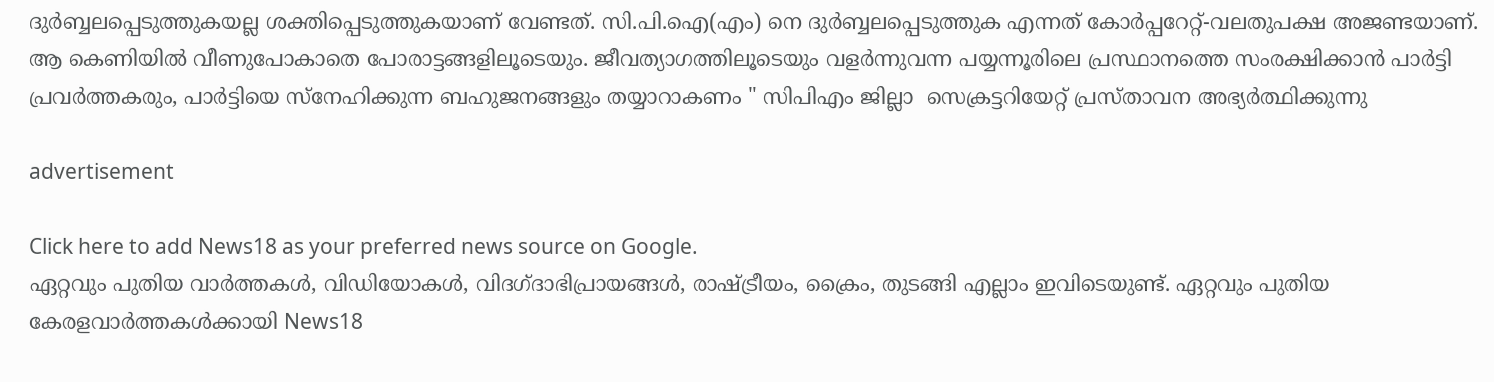ദുര്‍ബ്ബലപ്പെടുത്തുകയല്ല ശക്തിപ്പെടുത്തുകയാണ് വേണ്ടത്. സി.പി.ഐ(എം) നെ ദുര്‍ബ്ബലപ്പെടുത്തുക എന്നത് കോര്‍പ്പറേറ്റ്-വലതുപക്ഷ അജണ്ടയാണ്. ആ കെണിയില്‍ വീണുപോകാതെ പോരാട്ടങ്ങളിലൂടെയും. ജീവത്യാഗത്തിലൂടെയും വളര്‍ന്നുവന്ന പയ്യന്നൂരിലെ പ്രസ്ഥാനത്തെ സംരക്ഷിക്കാന്‍ പാര്‍ട്ടി പ്രവര്‍ത്തകരും, പാര്‍ട്ടിയെ സ്നേഹിക്കുന്ന ബഹുജനങ്ങളും തയ്യാറാകണം " സിപിഎം ജില്ലാ  സെക്രട്ടറിയേറ്റ് പ്രസ്താവന അഭ്യർത്ഥിക്കുന്നു

advertisement

Click here to add News18 as your preferred news source on Google.
ഏറ്റവും പുതിയ വാർത്തകൾ, വിഡിയോകൾ, വിദഗ്ദാഭിപ്രായങ്ങൾ, രാഷ്ട്രീയം, ക്രൈം, തുടങ്ങി എല്ലാം ഇവിടെയുണ്ട്. ഏറ്റവും പുതിയ കേരളവാർത്തകൾക്കായി News18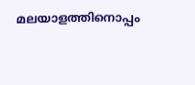മലയാളത്തിനൊപ്പം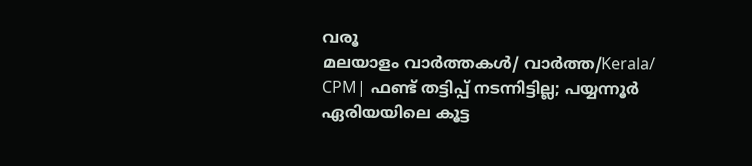വരൂ
മലയാളം വാർത്തകൾ/ വാർത്ത/Kerala/
CPM| ഫണ്ട് തട്ടിപ്പ് നടന്നിട്ടില്ല; പയ്യന്നൂർ ഏരിയയിലെ കൂട്ട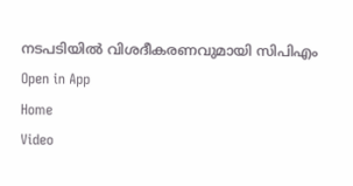നടപടിയിൽ വിശദീകരണവുമായി സിപിഎം
Open in App
Home
Video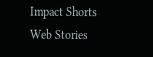Impact Shorts
Web Stories